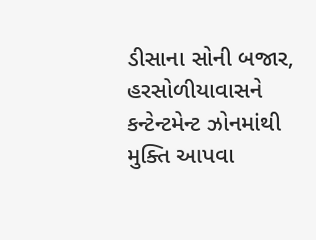ડીસાના સોની બજાર, હરસોળીયાવાસને કન્ટેન્ટમેન્ટ ઝોનમાંથી મુક્તિ આપવા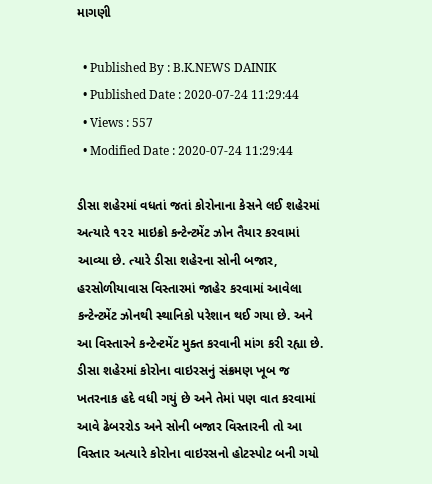માગણી

  • Published By : B.K.NEWS DAINIK
  • Published Date : 2020-07-24 11:29:44
  • Views : 557
  • Modified Date : 2020-07-24 11:29:44

ડીસા શહેરમાં વધતાં જતાં કોરોનાના કેસને લઈ શહેરમાં અત્યારે ૧૨૨ માઇક્રો કન્ટેન્ટમેંટ ઝોન તૈયાર કરવામાં આવ્યા છે. ત્યારે ડીસા શહેરના સોની બજાર, હરસોળીયાવાસ વિસ્તારમાં જાહેર કરવામાં આવેલા કન્ટેન્ટમેંટ ઝોનથી સ્થાનિકો પરેશાન થઈ ગયા છે. અને આ વિસ્તારને કન્ટેન્ટમેંટ મુક્ત કરવાની માંગ કરી રહ્યા છે.
ડીસા શહેરમાં કોરોના વાઇરસનું સંક્રમણ ખૂબ જ ખતરનાક હદે વધી ગયું છે અને તેમાં પણ વાત કરવામાં આવે ઢેબરરોડ અને સોની બજાર વિસ્તારની તો આ વિસ્તાર અત્યારે કોરોના વાઇરસનો હોટસ્પોટ બની ગયો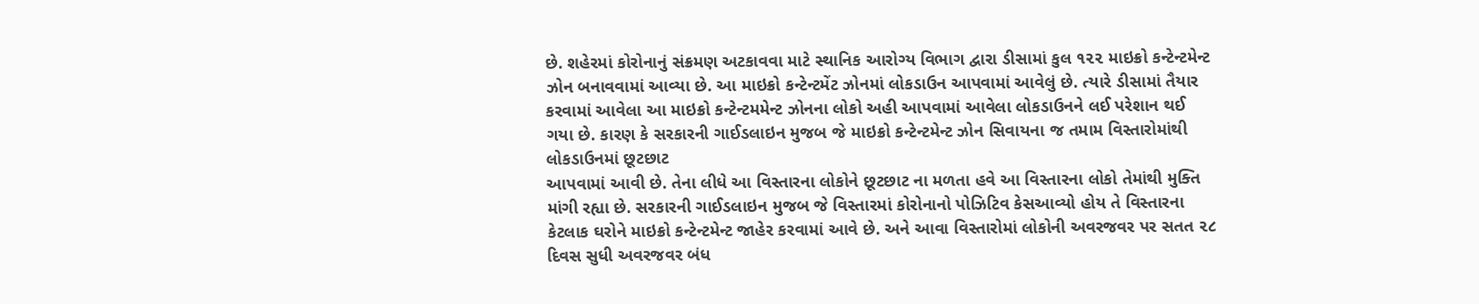છે. શહેરમાં કોરોનાનું સંક્રમણ અટકાવવા માટે સ્થાનિક આરોગ્ય વિભાગ દ્વારા ડીસામાં કુલ ૧૨૨ માઇક્રો કન્ટેન્ટમેન્ટ ઝોન બનાવવામાં આવ્યા છે. આ માઇક્રો કન્ટેન્ટમેંટ ઝોનમાં લોકડાઉન આપવામાં આવેલું છે. ત્યારે ડીસામાં તૈયાર કરવામાં આવેલા આ માઇક્રો કન્ટેન્ટમમેન્ટ ઝોનના લોકો અહી આપવામાં આવેલા લોકડાઉનને લઈ પરેશાન થઈ ગયા છે. કારણ કે સરકારની ગાઈડલાઇન મુજબ જે માઇક્રો કન્ટેન્ટમેન્ટ ઝોન સિવાયના જ તમામ વિસ્તારોમાંથી લોકડાઉનમાં છૂટછાટ
આપવામાં આવી છે. તેના લીધે આ વિસ્તારના લોકોને છૂટછાટ ના મળતા હવે આ વિસ્તારના લોકો તેમાંથી મુક્તિ માંગી રહ્યા છે. સરકારની ગાઈડલાઇન મુજબ જે વિસ્તારમાં કોરોનાનો પોઝિટિવ કેસઆવ્યો હોય તે વિસ્તારના કેટલાક ઘરોને માઇક્રો કન્ટેન્ટમેન્ટ જાહેર કરવામાં આવે છે. અને આવા વિસ્તારોમાં લોકોની અવરજવર પર સતત ૨૮ દિવસ સુધી અવરજવર બંધ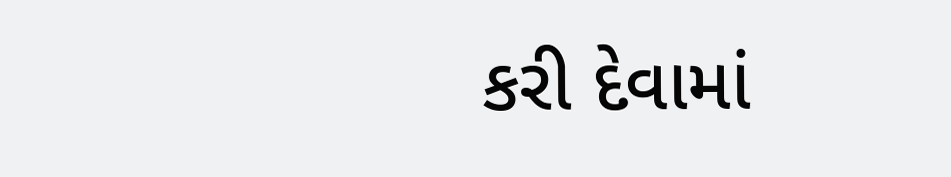કરી દેવામાં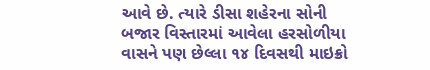આવે છે. ત્યારે ડીસા શહેરના સોની બજાર વિસ્તારમાં આવેલા હરસોળીયા વાસને પણ છેલ્લા ૧૪ દિવસથી માઇક્રો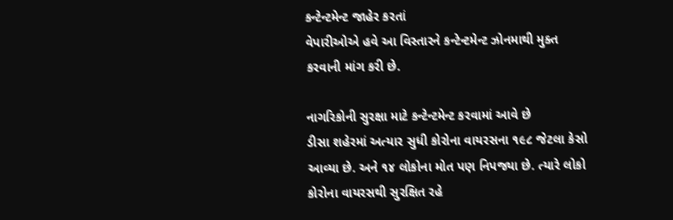કન્ટેન્ટમેન્ટ જાહેર કરતાં
વેપારીઓએ હવે આ વિસ્તારને કન્ટેન્ટમેન્ટ ઝોનમાથી મુક્ત કરવાની માંગ કરી છે.

નાગરિકોની સુરક્ષા માટે કન્ટેન્ટમેન્ટ કરવામાં આવે છે
ડીસા શહેરમાં અત્યાર સુધી કોરોના વાયરસના ૧૯૮ જેટલા કેસો આવ્યા છે. અને ૧૪ લોકોના મોત પણ નિપજ્યા છે. ત્યારે લોકો કોરોના વાયરસથી સુરક્ષિત રહે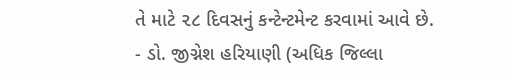તે માટે ૨૮ દિવસનું કન્ટેન્ટમેન્ટ કરવામાં આવે છે.
- ડો. જીગ્નેશ હરિયાણી (અધિક જિલ્લા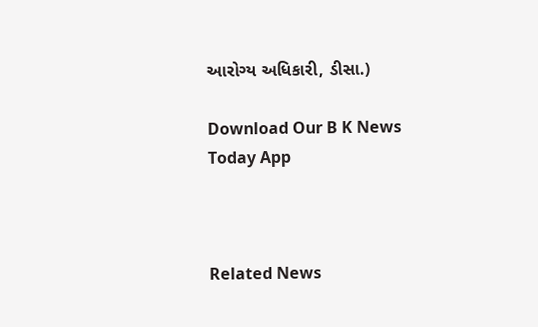આરોગ્ય અધિકારી, ડીસા.)

Download Our B K News Today App



Related News